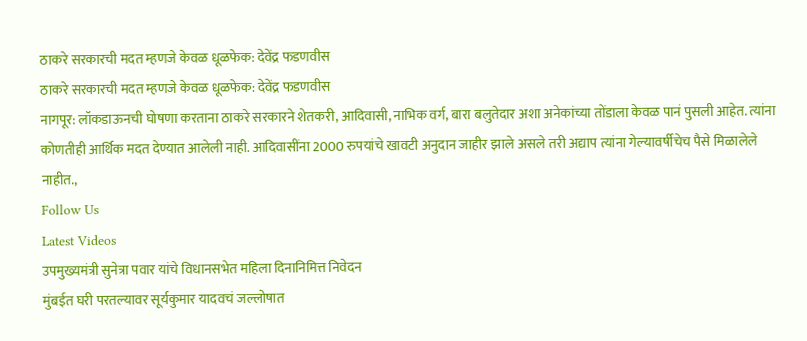ठाकरे सरकारची मदत म्हणजे केवळ धूळफेक: देवेंद्र फडणवीस
ठाकरे सरकारची मदत म्हणजे केवळ धूळफेक: देवेंद्र फडणवीस
नागपूर: लॉकडाऊनची घोषणा करताना ठाकरे सरकारने शेतकरी, आदिवासी, नाभिक वर्ग, बारा बलुतेदार अशा अनेकांच्या तोंडाला केवळ पानं पुसली आहेत. त्यांना कोणतीही आर्थिक मदत देण्यात आलेली नाही. आदिवासींना 2000 रुपयांचे खावटी अनुदान जाहीर झाले असले तरी अद्याप त्यांना गेल्यावर्षीचेच पैसे मिळालेले नाहीत.,
Follow Us
Latest Videos
उपमुख्यमंत्री सुनेत्रा पवार यांचे विधानसभेत महिला दिनानिमित्त निवेदन
मुंबईत घरी परतल्यावर सूर्यकुमार यादवचं जल्लोषात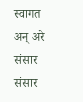स्वागत
अन् अरे संसार संसार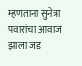म्हणताना सुनेत्रा पवारांचा आवाज झाला जड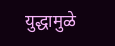युद्धामुळे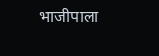भाजीपाला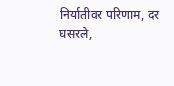निर्यातीवर परिणाम, दर घसरले,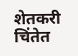शेतकरी चिंतेत